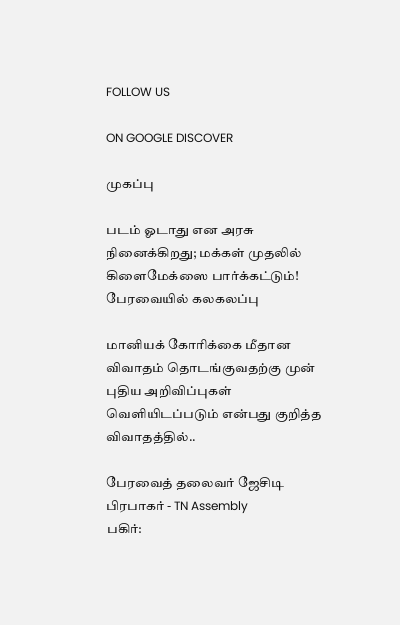FOLLOW US

ON GOOGLE DISCOVER

முகப்பு

படம் ஓடாது என அரசு நினைக்கிறது; மக்கள் முதலில் கிளைமேக்ஸை பார்க்கட்டும்! பேரவையில் கலகலப்பு

மானியக் கோரிக்கை மீதான விவாதம் தொடங்குவதற்கு முன் புதிய அறிவிப்புகள் வெளியிடப்படும் என்பது குறித்த விவாதத்தில்..

பேரவைத் தலைவர் ஜேசிடி பிரபாகர் - TN Assembly
பகிர்: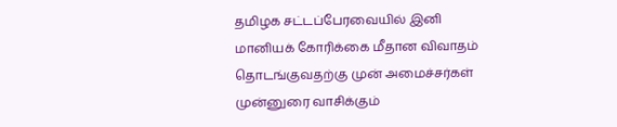தமிழக சட்டப்பேரவையில் இனி மானியக் கோரிக்கை மீதான விவாதம் தொடங்குவதற்கு முன் அமைச்சர்கள் முன்னுரை வாசிக்கும்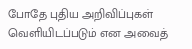போதே புதிய அறிவிப்புகள் வெளியிடப்படும் என அவைத்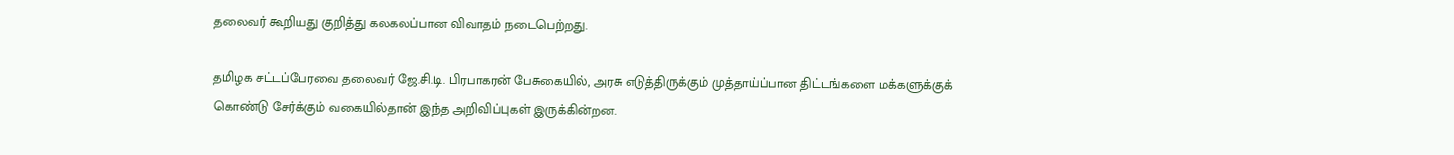தலைவர் கூறியது குறித்து கலகலப்பான விவாதம் நடைபெற்றது.

தமிழக சட்டப்பேரவை தலைவர் ஜே.சி.டி. பிரபாகரன் பேசுகையில், அரசு எடுத்திருக்கும் முத்தாய்ப்பான திட்டங்களை மக்களுக்குக் கொண்டு சேர்க்கும் வகையில்தான் இந்த அறிவிப்புகள் இருக்கின்றன.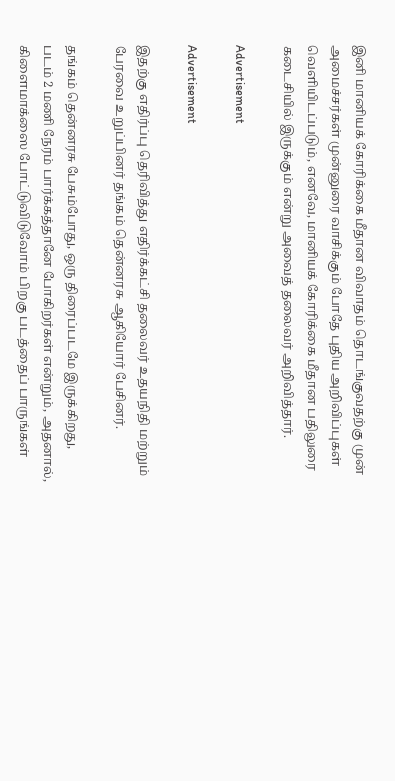இனி மானியக் கோரிக்கை மீதான விவாதம் தொடங்குவதற்கு முன் அமைச்சர்கள் முன்னுரை வாசிக்கும் போதே புதிய அறிவிப்புகள் வெளியிடப்படும், எனவே, மானியக் கோரிக்கை மீதான பதிலுரை கடைசியில் இருக்கும் என்று அவைத் தலைவர் அறிவித்தார்.

Advertisement

Advertisement

இதற்கு எதிர்ப்பு தெரிவித்து எதிர்க்கட்சி தலைவர் உதயநிதி மற்றும் பேரவை உறுப்பினர் தங்கம் தென்னரசு ஆகியோர் பேசினர்.

தங்கம் தென்னரசு பேசும்போது, ஒரு திரைப்படமே இருக்கிறது, படம் 2 மணி நேரம் பார்க்கத்தானே போகிறர்கள் என்றும், அதனால், கிளைமாக்ஸை போட்டுவிடுவோம் பிறகு படத்தைப் பாருங்கள்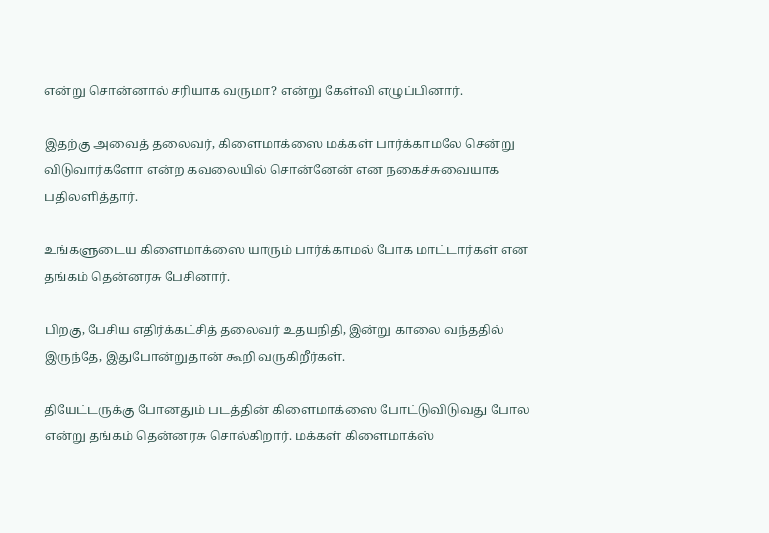என்று சொன்னால் சரியாக வருமா? என்று கேள்வி எழுப்பினார்.

இதற்கு அவைத் தலைவர், கிளைமாக்ஸை மக்கள் பார்க்காமலே சென்று விடுவார்களோ என்ற கவலையில் சொன்னேன் என நகைச்சுவையாக பதிலளித்தார்.

உங்களுடைய கிளைமாக்ஸை யாரும் பார்க்காமல் போக மாட்டார்கள் என தங்கம் தென்னரசு பேசினார்.

பிறகு, பேசிய எதிர்க்கட்சித் தலைவர் உதயநிதி, இன்று காலை வந்ததில் இருந்தே, இதுபோன்றுதான் கூறி வருகிறீர்கள்.

தியேட்டருக்கு போனதும் படத்தின் கிளைமாக்ஸை போட்டுவிடுவது போல என்று தங்கம் தென்னரசு சொல்கிறார். மக்கள் கிளைமாக்ஸ்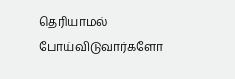தெரியாமல் போய்விடுவார்களோ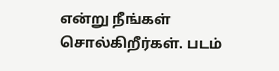என்று நீங்கள் சொல்கிறீர்கள். படம்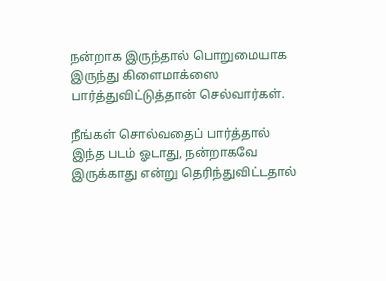நன்றாக இருந்தால் பொறுமையாக இருந்து கிளைமாக்ஸை பார்த்துவிட்டுத்தான் செல்வார்கள்.

நீங்கள் சொல்வதைப் பார்த்தால் இந்த படம் ஓடாது, நன்றாகவே இருக்காது என்று தெரிந்துவிட்டதால்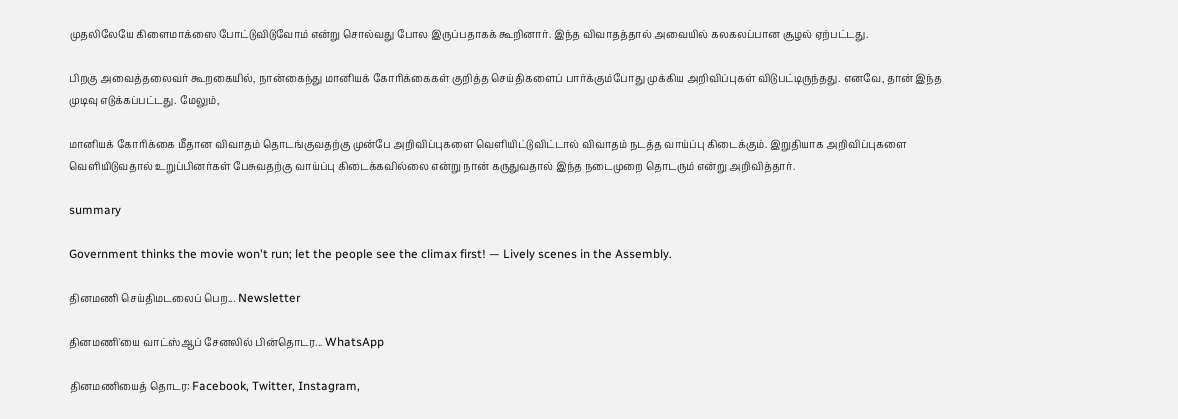முதலிலேயே கிளைமாக்ஸை போட்டுவிடுவோம் என்று சொல்வது போல இருப்பதாகக் கூறினார். இந்த விவாதத்தால் அவையில் கலகலப்பான சூழல் ஏற்பட்டது.

பிறகு அவைத்தலைவர் கூறகையில், நான்கைந்து மானியக் கோரிக்கைகள் குறித்த செய்திகளைப் பார்க்கும்போது முக்கிய அறிவிப்புகள் விடுபட்டிருந்தது. எனவே, தான் இந்த முடிவு எடுக்கப்பட்டது. மேலும்,

மானியக் கோரிக்கை மீதான விவாதம் தொடங்குவதற்கு முன்பே அறிவிப்புகளை வெளியிட்டுவிட்டால் விவாதம் நடத்த வாய்ப்பு கிடைக்கும். இறுதியாக அறிவிப்புகளை வெளியிடுவதால் உறுப்பினர்கள் பேசுவதற்கு வாய்ப்பு கிடைக்கவில்லை என்று நான் கருதுவதால் இந்த நடைமுறை தொடரும் என்று அறிவித்தார்.

summary

Government thinks the movie won't run; let the people see the climax first! — Lively scenes in the Assembly.

தினமணி செய்திமடலைப் பெற... Newsletter

தினமணி'யை வாட்ஸ்ஆப் சேனலில் பின்தொடர... WhatsApp

தினமணியைத் தொடர: Facebook, Twitter, Instagram,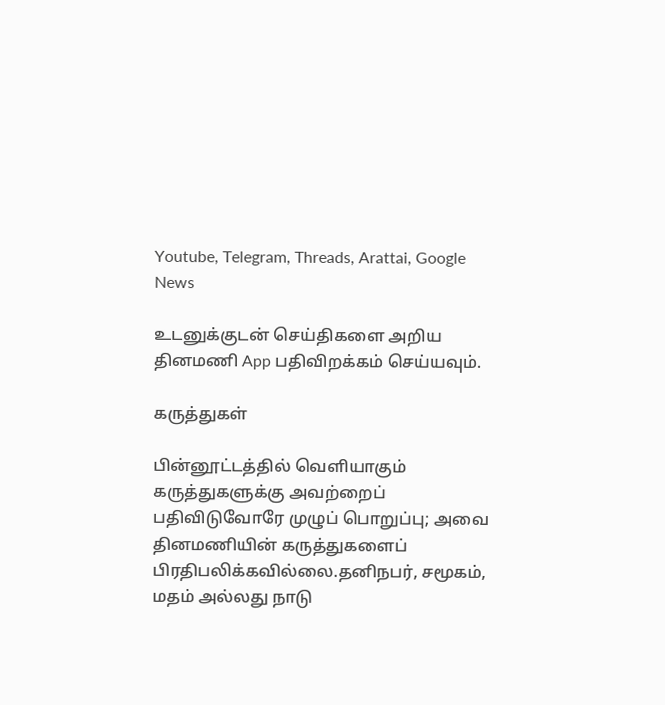Youtube, Telegram, Threads, Arattai, Google News

உடனுக்குடன் செய்திகளை அறிய தினமணி App பதிவிறக்கம் செய்யவும்.

கருத்துகள்

பின்னூட்டத்தில் வெளியாகும் கருத்துகளுக்கு அவற்றைப் பதிவிடுவோரே முழுப் பொறுப்பு; அவை தினமணியின் கருத்துகளைப் பிரதிபலிக்கவில்லை.தனிநபர், சமூகம், மதம் அல்லது நாடு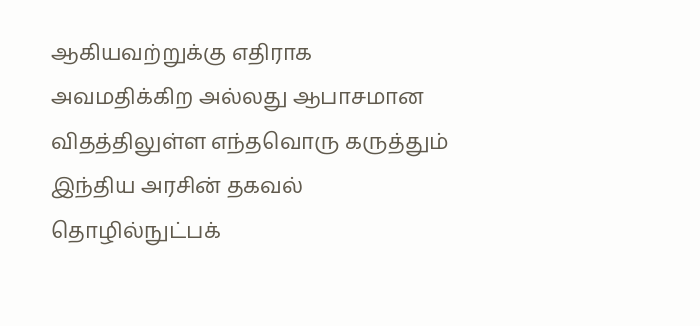ஆகியவற்றுக்கு எதிராக அவமதிக்கிற அல்லது ஆபாசமான விதத்திலுள்ள எந்தவொரு கருத்தும் இந்திய அரசின் தகவல் தொழில்நுட்பக்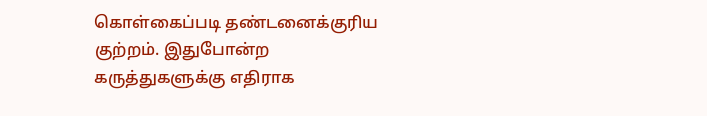கொள்கைப்படி தண்டனைக்குரிய குற்றம். இதுபோன்ற கருத்துகளுக்கு எதிராக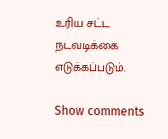உரிய சட்ட நடவடிக்கை எடுக்கப்படும்.

Show comments